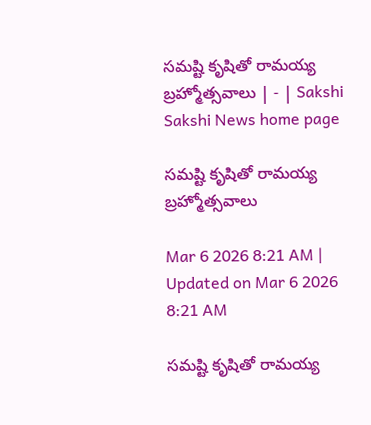సమష్టి కృషితో రామయ్య బ్రహ్మోత్సవాలు | - | Sakshi
Sakshi News home page

సమష్టి కృషితో రామయ్య బ్రహ్మోత్సవాలు

Mar 6 2026 8:21 AM | Updated on Mar 6 2026 8:21 AM

సమష్టి కృషితో రామయ్య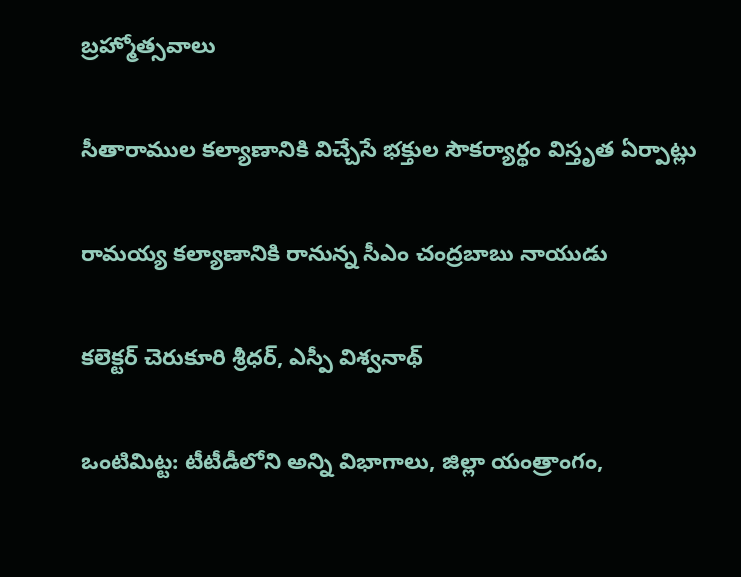బ్రహ్మోత్సవాలు

సీతారాముల కల్యాణానికి విచ్చేసే భక్తుల సౌకర్యార్థం విస్తృత ఏర్పాట్లు

రామయ్య కల్యాణానికి రానున్న సీఎం చంద్రబాబు నాయుడు

కలెక్టర్‌ చెరుకూరి శ్రీధర్‌, ఎస్పీ విశ్వనాథ్‌

ఒంటిమిట్ట: టీటీడీలోని అన్ని విభాగాలు, జిల్లా యంత్రాంగం,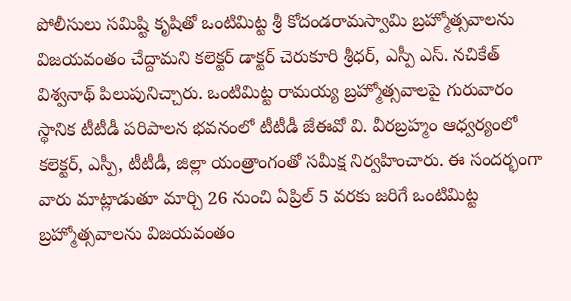పోలీసులు సమిష్టి కృషితో ఒంటిమిట్ట శ్రీ కోదండరామస్వామి బ్రహ్మోత్సవాలను విజయవంతం చేద్దామని కలెక్టర్‌ డాక్టర్‌ చెరుకూరి శ్రీధర్‌, ఎస్పీ ఎస్‌. నచికేత్‌ విశ్వనాథ్‌ పిలుపునిచ్చారు. ఒంటిమిట్ట రామయ్య బ్రహ్మోత్సవాలపై గురువారం స్థానిక టీటీడీ పరిపాలన భవనంలో టీటీడీ జేఈవో వి. వీరబ్రహ్మం ఆధ్వర్యంలో కలెక్టర్‌, ఎస్పీ, టీటీడీ, జిల్లా యంత్రాంగంతో సమీక్ష నిర్వహించారు. ఈ సందర్భంగా వారు మాట్లాడుతూ మార్చి 26 నుంచి ఏప్రిల్‌ 5 వరకు జరిగే ఒంటిమిట్ట బ్రహ్మోత్సవాలను విజయవంతం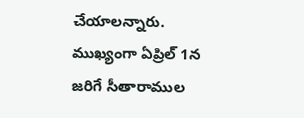చేయాలన్నారు. ముఖ్యంగా ఏప్రిల్‌ 1న జరిగే సీతారాముల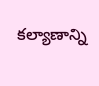కల్యాణాన్ని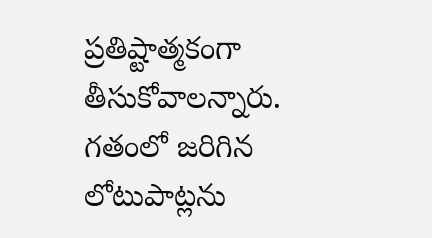ప్రతిష్టాత్మకంగా తీసుకోవాలన్నారు. గతంలో జరిగిన లోటుపాట్లను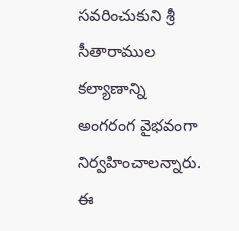సవరించుకుని శ్రీ సీతారాముల కల్యాణాన్ని అంగరంగ వైభవంగా నిర్వహించాలన్నారు. ఈ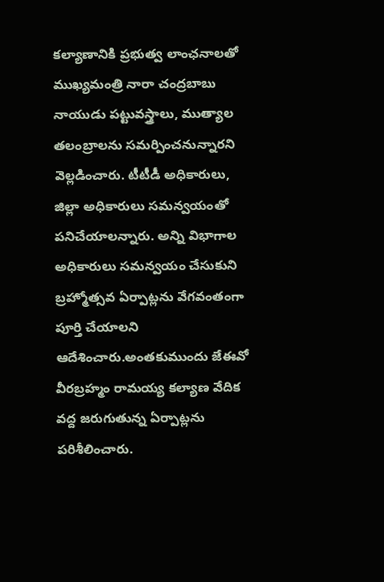కల్యాణానికి ప్రభుత్వ లాంఛనాలతో ముఖ్యమంత్రి నారా చంద్రబాబు నాయుడు పట్టువస్త్రాలు, ముత్యాల తలంబ్రాలను సమర్పించనున్నారని వెల్లడించారు. టీటీడీ అధికారులు, జిల్లా అధికారులు సమన్వయంతో పనిచేయాలన్నారు. అన్ని విభాగాల అధికారులు సమన్వయం చేసుకుని బ్రహ్మోత్సవ ఏర్పాట్లను వేగవంతంగా పూర్తి చేయాలని ఆదేశించారు.అంతకుముందు జేఈవో వీరబ్రహ్మం రామయ్య కల్యాణ వేదిక వద్ద జరుగుతున్న ఏర్పాట్లను పరిశీలించారు.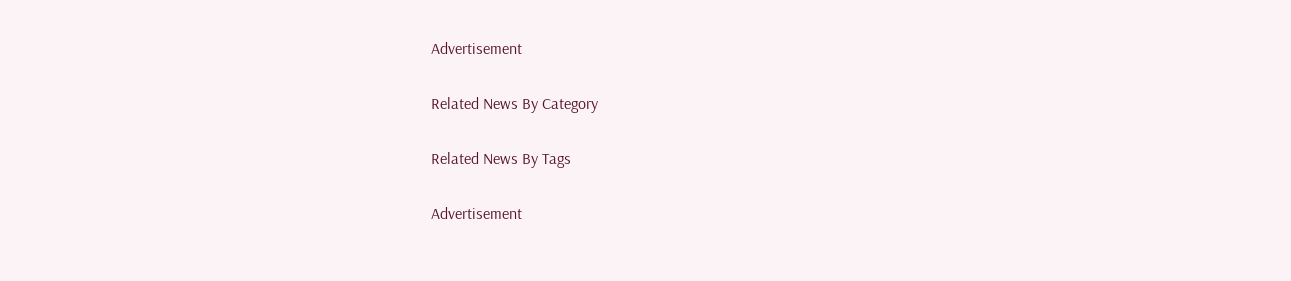Advertisement

Related News By Category

Related News By Tags

Advertisement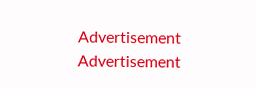Advertisement
Advertisement